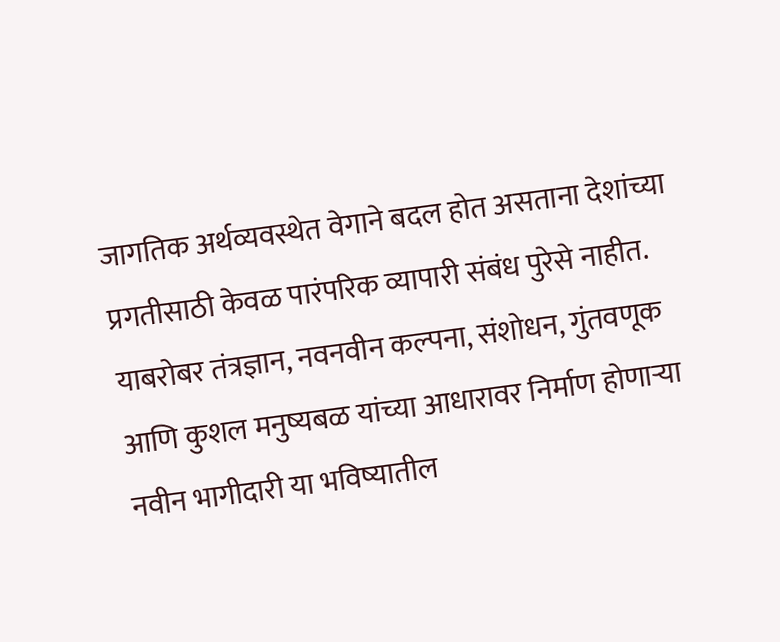जागतिक अर्थव्यवस्थेत वेगाने बदल होत असताना देशांच्या प्रगतीसाठी केवळ पारंपरिक व्यापारी संबंध पुरेसे नाहीत. याबरोबर तंत्रज्ञान, नवनवीन कल्पना, संशोधन, गुंतवणूक आणि कुशल मनुष्यबळ यांच्या आधारावर निर्माण होणाऱ्या नवीन भागीदारी या भविष्यातील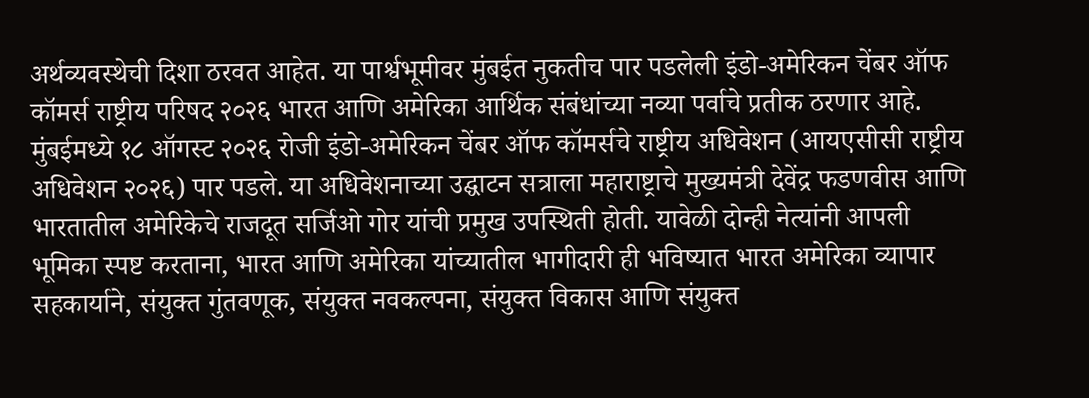अर्थव्यवस्थेची दिशा ठरवत आहेत. या पार्श्वभूमीवर मुंबईत नुकतीच पार पडलेली इंडो-अमेरिकन चेंबर ऑफ कॉमर्स राष्ट्रीय परिषद २०२६ भारत आणि अमेरिका आर्थिक संबंधांच्या नव्या पर्वाचे प्रतीक ठरणार आहे.
मुंबईमध्ये १८ ऑगस्ट २०२६ रोजी इंडो-अमेरिकन चेंबर ऑफ कॉमर्सचे राष्ट्रीय अधिवेशन (आयएसीसी राष्ट्रीय अधिवेशन २०२६) पार पडले. या अधिवेशनाच्या उद्घाटन सत्राला महाराष्ट्राचे मुख्यमंत्री देवेंद्र फडणवीस आणि भारतातील अमेरिकेचे राजदूत सर्जिओ गोर यांची प्रमुख उपस्थिती होती. यावेळी दोन्ही नेत्यांनी आपली भूमिका स्पष्ट करताना, भारत आणि अमेरिका यांच्यातील भागीदारी ही भविष्यात भारत अमेरिका व्यापार सहकार्याने, संयुक्त गुंतवणूक, संयुक्त नवकल्पना, संयुक्त विकास आणि संयुक्त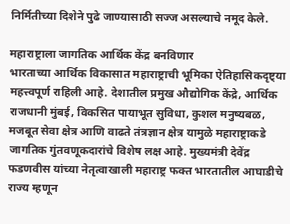निर्मितीच्या दिशेने पुढे जाण्यासाठी सज्ज असल्याचे नमूद केले.

महाराष्ट्राला जागतिक आर्थिक केंद्र बनविणार
भारताच्या आर्थिक विकासात महाराष्ट्राची भूमिका ऐतिहासिकदृष्ट्या महत्त्वपूर्ण राहिली आहे. देशातील प्रमुख औद्योगिक केंद्रे, आर्थिक राजधानी मुंबई, विकसित पायाभूत सुविधा, कुशल मनुष्यबळ, मजबूत सेवा क्षेत्र आणि वाढते तंत्रज्ञान क्षेत्र यामुळे महाराष्ट्राकडे जागतिक गुंतवणूकदारांचे विशेष लक्ष आहे. मुख्यमंत्री देवेंद्र फडणवीस यांच्या नेतृत्वाखाली महाराष्ट्र फक्त भारतातील आघाडीचे राज्य म्हणून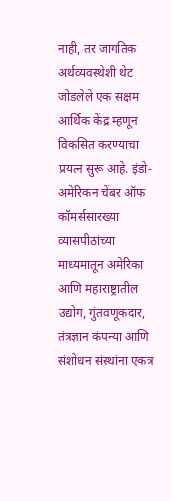नाही, तर जागतिक अर्थव्यवस्थेशी थेट जोडलेले एक सक्षम आर्थिक केंद्र म्हणून विकसित करण्याचा प्रयत्न सुरू आहे. इंडो-अमेरिकन चेंबर ऑफ कॉमर्ससारख्या व्यासपीठांच्या माध्यमातून अमेरिका आणि महाराष्ट्रातील उद्योग, गुंतवणूकदार, तंत्रज्ञान कंपन्या आणि संशोधन संस्थांना एकत्र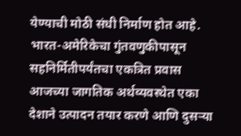येण्याची मोठी संधी निर्माण होत आहे.
भारत-अमेरिकेचा गुंतवणुकीपासून सहनिर्मितीपर्यंतचा एकत्रित प्रवास
आजच्या जागतिक अर्थव्यवस्थेत एका देशाने उत्पादन तयार करणे आणि दुसऱ्या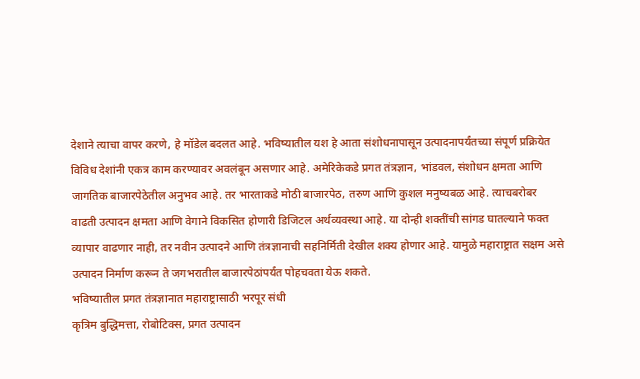देशाने त्याचा वापर करणे, हे मॉडेल बदलत आहे. भविष्यातील यश हे आता संशोधनापासून उत्पादनापर्यंतच्या संपूर्ण प्रक्रियेत विविध देशांनी एकत्र काम करण्यावर अवलंबून असणार आहे. अमेरिकेकडे प्रगत तंत्रज्ञान, भांडवल, संशोधन क्षमता आणि जागतिक बाजारपेठेतील अनुभव आहे. तर भारताकडे मोठी बाजारपेठ, तरुण आणि कुशल मनुष्यबळ आहे. त्याचबरोबर वाढती उत्पादन क्षमता आणि वेगाने विकसित होणारी डिजिटल अर्थव्यवस्था आहे. या दोन्ही शक्तींची सांगड घातल्याने फक्त व्यापार वाढणार नाही, तर नवीन उत्पादने आणि तंत्रज्ञानाची सहनिर्मिती देखील शक्य होणार आहे. यामुळे महाराष्ट्रात सक्षम असे उत्पादन निर्माण करून ते जगभरातील बाजारपेठांपर्यंत पोहचवता येऊ शकते.
भविष्यातील प्रगत तंत्रज्ञानात महाराष्ट्रासाठी भरपूर संधी
कृत्रिम बुद्धिमत्ता, रोबोटिक्स, प्रगत उत्पादन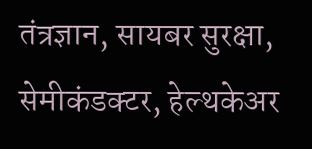तंत्रज्ञान, सायबर सुरक्षा, सेमीकंडक्टर, हेल्थकेअर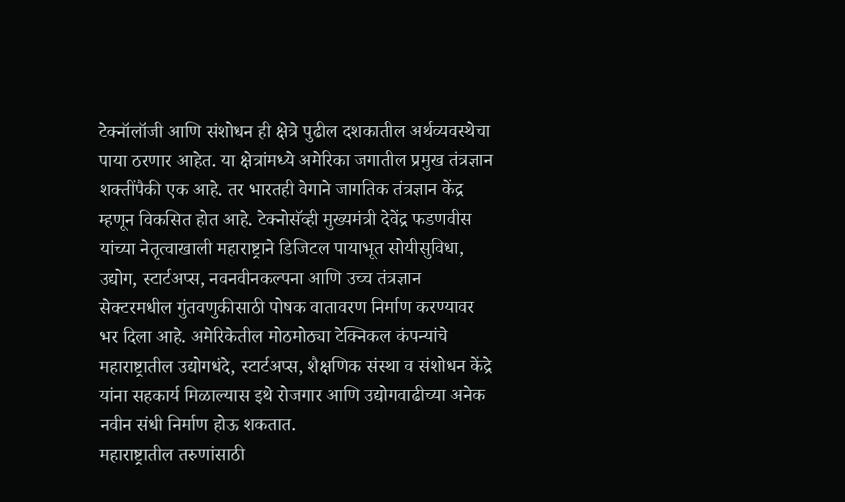टेक्नॉलॉजी आणि संशोधन ही क्षेत्रे पुढील दशकातील अर्थव्यवस्थेचा पाया ठरणार आहेत. या क्षेत्रांमध्ये अमेरिका जगातील प्रमुख तंत्रज्ञान शक्तींपैकी एक आहे. तर भारतही वेगाने जागतिक तंत्रज्ञान केंद्र म्हणून विकसित होत आहे. टेक्नोसॅव्ही मुख्यमंत्री देवेंद्र फडणवीस यांच्या नेतृत्वाखाली महाराष्ट्राने डिजिटल पायाभूत सोयीसुविधा, उद्योग, स्टार्टअप्स, नवनवीनकल्पना आणि उच्च तंत्रज्ञान सेक्टरमधील गुंतवणुकीसाठी पोषक वातावरण निर्माण करण्यावर भर दिला आहे. अमेरिकेतील मोठमोठ्या टेक्निकल कंपन्यांचे महाराष्ट्रातील उद्योगधंदे, स्टार्टअप्स, शैक्षणिक संस्था व संशोधन केंद्रे यांना सहकार्य मिळाल्यास इथे रोजगार आणि उद्योगवाढीच्या अनेक नवीन संधी निर्माण होऊ शकतात.
महाराष्ट्रातील तरुणांसाठी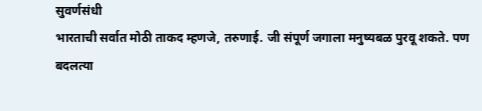सुवर्णसंधी
भारताची सर्वात मोठी ताकद म्हणजे, तरुणाई. जी संपूर्ण जगाला मनुष्यबळ पुरवू शकते. पण बदलत्या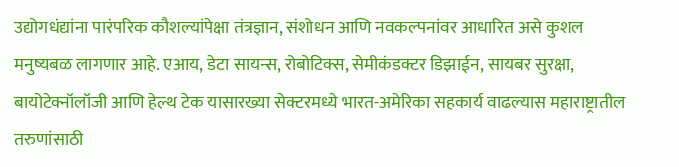उद्योगधंद्यांना पारंपरिक कौशल्यांपेक्षा तंत्रज्ञान, संशोधन आणि नवकल्पनांवर आधारित असे कुशल मनुष्यबळ लागणार आहे. एआय, डेटा सायन्स, रोबोटिक्स, सेमीकंडक्टर डिझाईन, सायबर सुरक्षा, बायोटेक्नॉलॉजी आणि हेल्थ टेक यासारख्या सेक्टरमध्ये भारत-अमेरिका सहकार्य वाढल्यास महाराष्ट्रातील तरुणांसाठी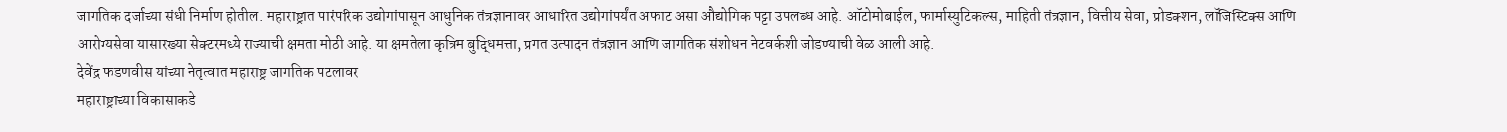जागतिक दर्जाच्या संधी निर्माण होतील. महाराष्ट्रात पारंपरिक उद्योगांपासून आधुनिक तंत्रज्ञानावर आधारित उद्योगांपर्यंत अफाट असा औद्योगिक पट्टा उपलब्ध आहे. ऑटोमोबाईल, फार्मास्युटिकल्स, माहिती तंत्रज्ञान, वित्तीय सेवा, प्रोडक्शन, लॉजिस्टिक्स आणि आरोग्यसेवा यासारख्या सेक्टरमध्ये राज्याची क्षमता मोठी आहे. या क्षमतेला कृत्रिम बुद्धिमत्ता, प्रगत उत्पादन तंत्रज्ञान आणि जागतिक संशोधन नेटवर्कशी जोडण्याची वेळ आली आहे.
देवेंद्र फडणवीस यांच्या नेतृत्वात महाराष्ट्र जागतिक पटलावर
महाराष्ट्राच्या विकासाकडे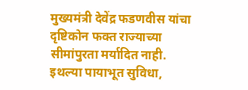मुख्यमंत्री देवेंद्र फडणवीस यांचा दृष्टिकोन फक्त राज्याच्या सीमांपुरता मर्यादित नाही. इथल्या पायाभूत सुविधा,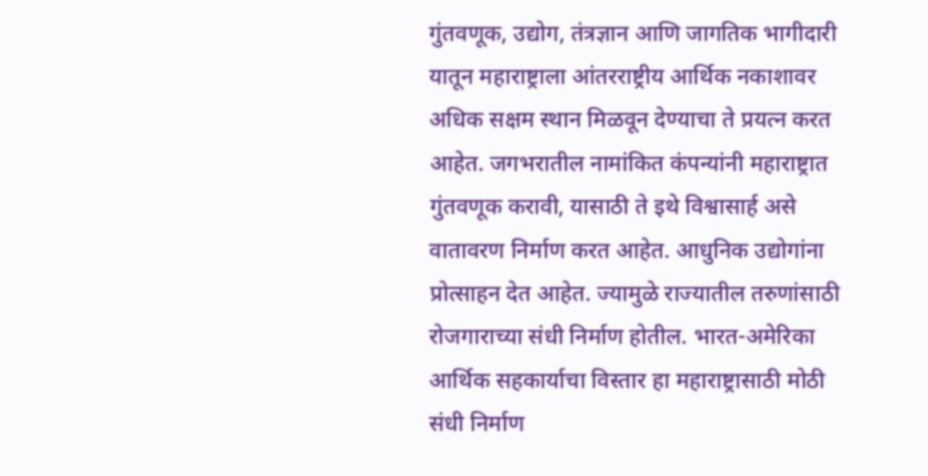गुंतवणूक, उद्योग, तंत्रज्ञान आणि जागतिक भागीदारी यातून महाराष्ट्राला आंतरराष्ट्रीय आर्थिक नकाशावर अधिक सक्षम स्थान मिळवून देण्याचा ते प्रयत्न करत आहेत. जगभरातील नामांकित कंपन्यांनी महाराष्ट्रात गुंतवणूक करावी, यासाठी ते इथे विश्वासार्ह असे वातावरण निर्माण करत आहेत. आधुनिक उद्योगांना प्रोत्साहन देत आहेत. ज्यामुळे राज्यातील तरुणांसाठी रोजगाराच्या संधी निर्माण होतील. भारत-अमेरिका आर्थिक सहकार्याचा विस्तार हा महाराष्ट्रासाठी मोठी संधी निर्माण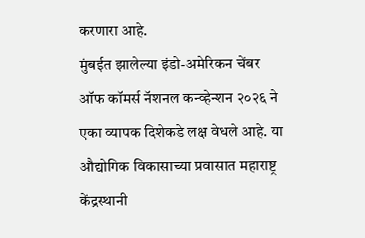करणारा आहे.
मुंबईत झालेल्या इंडो-अमेरिकन चेंबर ऑफ कॉमर्स नॅशनल कन्व्हेन्शन २०२६ ने एका व्यापक दिशेकडे लक्ष वेधले आहे. या औद्योगिक विकासाच्या प्रवासात महाराष्ट्र केंद्रस्थानी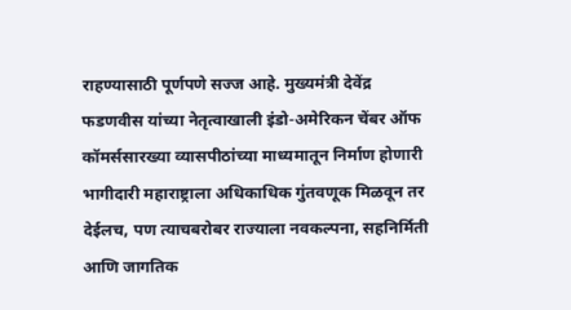राहण्यासाठी पूर्णपणे सज्ज आहे. मुख्यमंत्री देवेंद्र फडणवीस यांच्या नेतृत्वाखाली इंडो-अमेरिकन चेंबर ऑफ कॉमर्ससारख्या व्यासपीठांच्या माध्यमातून निर्माण होणारी भागीदारी महाराष्ट्राला अधिकाधिक गुंतवणूक मिळवून तर देईलच, पण त्याचबरोबर राज्याला नवकल्पना, सहनिर्मिती आणि जागतिक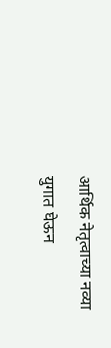आर्थिक नेतृत्वाच्या नव्या युगात घेऊन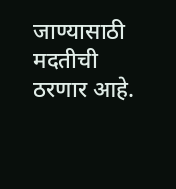जाण्यासाठी मदतीची ठरणार आहे.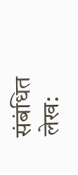संबंधित लेख: